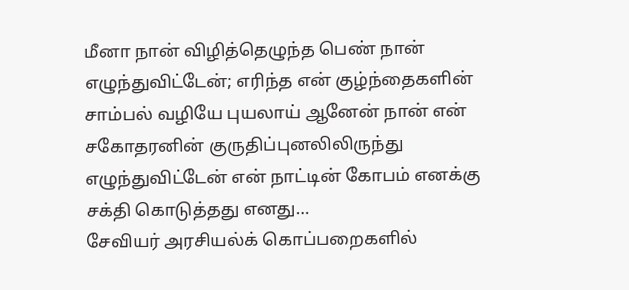மீனா நான் விழித்தெழுந்த பெண் நான் எழுந்துவிட்டேன்; எரிந்த என் குழ்ந்தைகளின் சாம்பல் வழியே புயலாய் ஆனேன் நான் என் சகோதரனின் குருதிப்புனலிலிருந்து எழுந்துவிட்டேன் என் நாட்டின் கோபம் எனக்கு சக்தி கொடுத்தது எனது…
சேவியர் அரசியல்க் கொப்பறைகளில்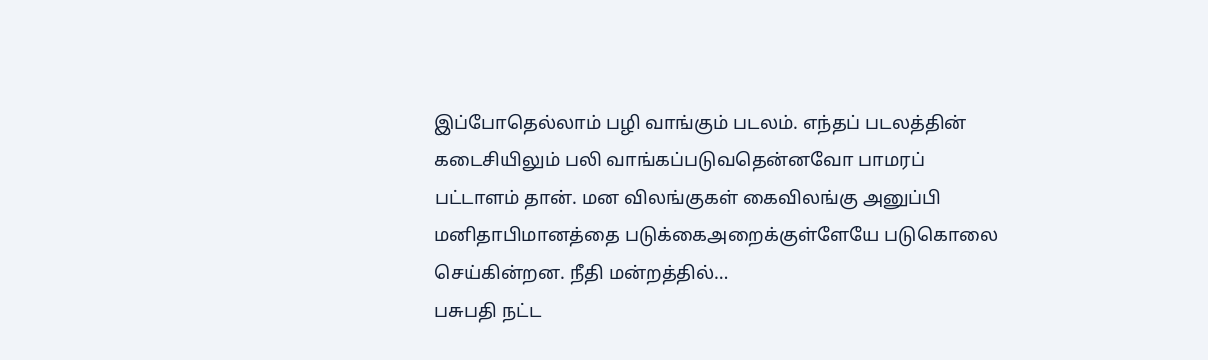இப்போதெல்லாம் பழி வாங்கும் படலம். எந்தப் படலத்தின் கடைசியிலும் பலி வாங்கப்படுவதென்னவோ பாமரப் பட்டாளம் தான். மன விலங்குகள் கைவிலங்கு அனுப்பி மனிதாபிமானத்தை படுக்கைஅறைக்குள்ளேயே படுகொலை செய்கின்றன. நீதி மன்றத்தில்…
பசுபதி நட்ட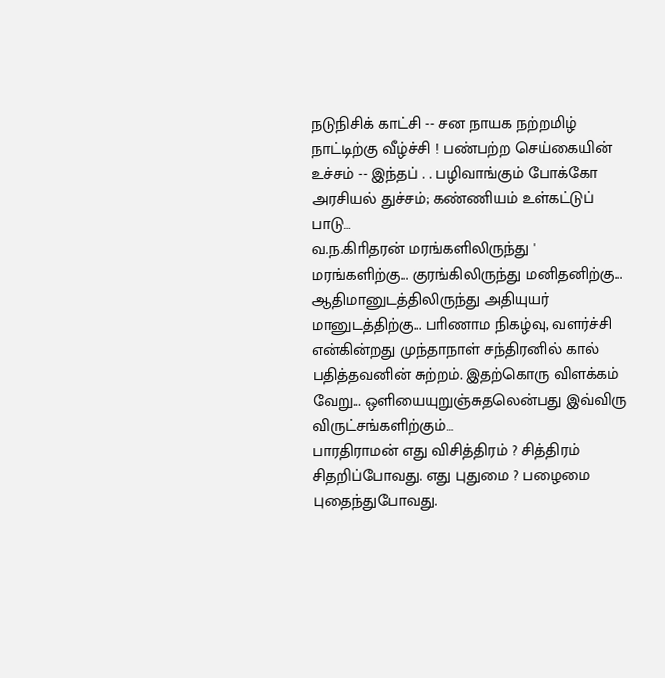நடுநிசிக் காட்சி -- சன நாயக நற்றமிழ் நாட்டிற்கு வீழ்ச்சி ! பண்பற்ற செய்கையின் உச்சம் -- இந்தப் . . பழிவாங்கும் போக்கோ அரசியல் துச்சம்; கண்ணியம் உள்கட்டுப் பாடு…
வ.ந.கிாிதரன் மரங்களிலிருந்து ' மரங்களிற்கு... குரங்கிலிருந்து மனிதனிற்கு... ஆதிமானுடத்திலிருந்து அதியுயர் மானுடத்திற்கு... பாிணாம நிகழ்வு, வளர்ச்சி என்கின்றது முந்தாநாள் சந்திரனில் கால் பதித்தவனின் சுற்றம். இதற்கொரு விளக்கம் வேறு... ஒளியையுறுஞ்சுதலென்பது இவ்விரு விருட்சங்களிற்கும்…
பாரதிராமன் எது விசித்திரம் ? சித்திரம் சிதறிப்போவது. எது புதுமை ? பழைமை புதைந்துபோவது.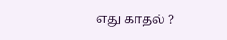எது காதல் ?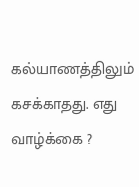கல்யாணத்திலும் கசக்காதது. எது வாழ்க்கை ?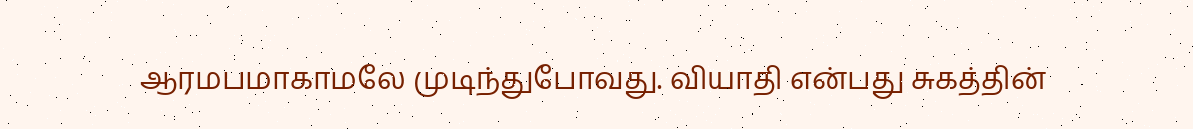ஆரமபமாகாமலே முடிந்துபோவது. வியாதி என்பது சுகத்தின்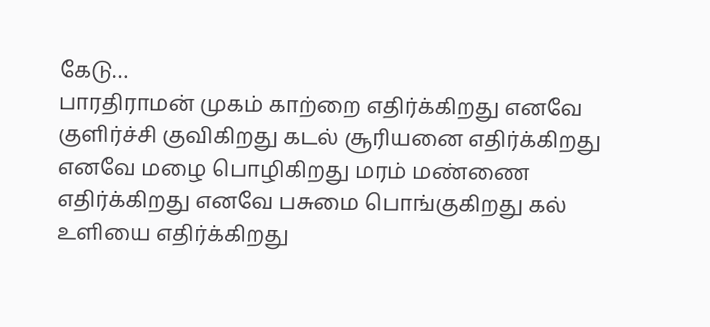கேடு…
பாரதிராமன் முகம் காற்றை எதிர்க்கிறது எனவே குளிர்ச்சி குவிகிறது கடல் சூரியனை எதிர்க்கிறது எனவே மழை பொழிகிறது மரம் மண்ணை எதிர்க்கிறது எனவே பசுமை பொங்குகிறது கல் உளியை எதிர்க்கிறது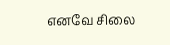எனவே சிலை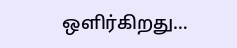ஒளிர்கிறது…